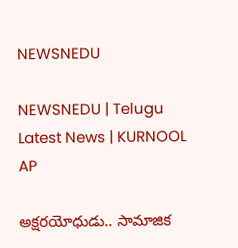NEWSNEDU

NEWSNEDU | Telugu Latest News | KURNOOL AP

అక్షరయోధుడు.. సామాజిక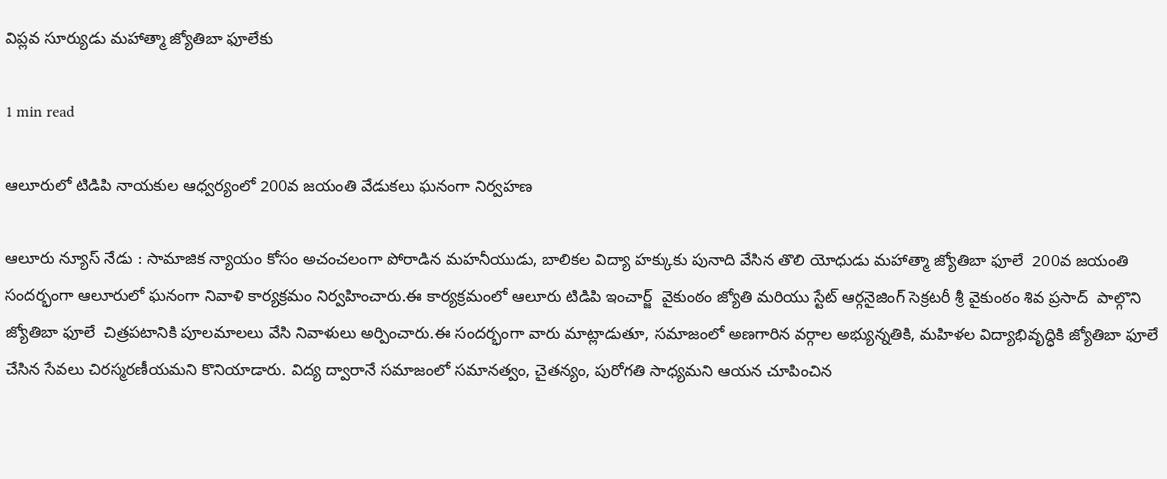విప్లవ సూర్యుడు మహాత్మా జ్యోతిబా ఫూలేకు

1 min read

ఆలూరులో టిడిపి నాయకుల ఆధ్వర్యంలో 200వ జయంతి వేడుకలు ఘనంగా నిర్వహణ

ఆలూరు న్యూస్ నేడు : సామాజిక న్యాయం కోసం అచంచలంగా పోరాడిన మహనీయుడు, బాలికల విద్యా హక్కుకు పునాది వేసిన తొలి యోధుడు మహాత్మా జ్యోతిబా ఫూలే  200వ జయంతి సందర్భంగా ఆలూరులో ఘనంగా నివాళి కార్యక్రమం నిర్వహించారు.ఈ కార్యక్రమంలో ఆలూరు టిడిపి ఇంచార్జ్  వైకుంఠం జ్యోతి మరియు స్టేట్ ఆర్గనైజింగ్ సెక్రటరీ శ్రీ వైకుంఠం శివ ప్రసాద్  పాల్గొని జ్యోతిబా ఫూలే  చిత్రపటానికి పూలమాలలు వేసి నివాళులు అర్పించారు.ఈ సందర్భంగా వారు మాట్లాడుతూ, సమాజంలో అణగారిన వర్గాల అభ్యున్నతికి, మహిళల విద్యాభివృద్ధికి జ్యోతిబా ఫూలే చేసిన సేవలు చిరస్మరణీయమని కొనియాడారు. విద్య ద్వారానే సమాజంలో సమానత్వం, చైతన్యం, పురోగతి సాధ్యమని ఆయన చూపించిన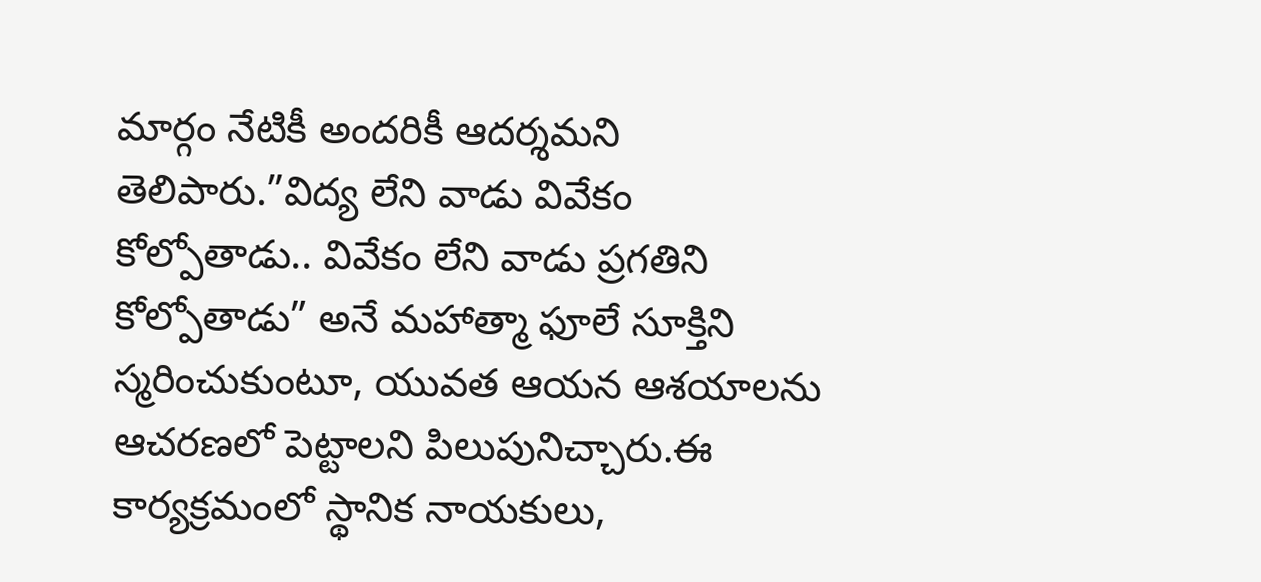మార్గం నేటికీ అందరికీ ఆదర్శమని తెలిపారు.”విద్య లేని వాడు వివేకం కోల్పోతాడు.. వివేకం లేని వాడు ప్రగతిని కోల్పోతాడు” అనే మహాత్మా ఫూలే సూక్తిని స్మరించుకుంటూ, యువత ఆయన ఆశయాలను ఆచరణలో పెట్టాలని పిలుపునిచ్చారు.ఈ కార్యక్రమంలో స్థానిక నాయకులు,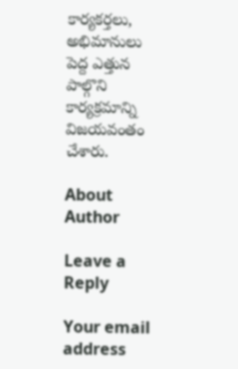కార్యకర్తలు, అభిమానులు పెద్ద ఎత్తున పాల్గొని కార్యక్రమాన్ని విజయవంతం చేశారు.

About Author

Leave a Reply

Your email address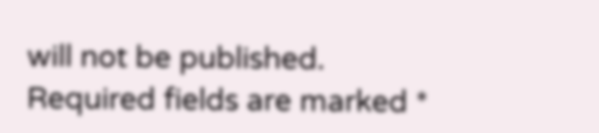will not be published. Required fields are marked *